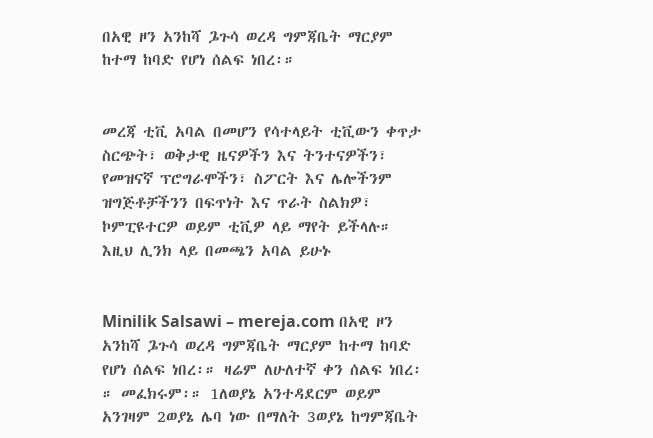በአዊ ዞን አንከሻ ጔጉሳ ወረዳ ግምጃቤት ማርያም ከተማ ከባድ የሆነ ሰልፍ ነበረ፡።


መረጃ ቲቪ አባል በመሆን የሳተላይት ቲቪውን ቀጥታ ስርጭት፣ ወቅታዊ ዜናዎችን እና ትንተናዎችን፣ የመዝናኛ ፕሮግራሞችን፣ ስፖርት እና ሌሎችንም ዝግጅቶቻችንን በፍጥነት እና ጥራት ስልክዎ፣ ኮምፒዩተርዎ ወይም ቲቪዎ ላይ ማየት ይችላሉ። እዚህ ሊንክ ላይ በመጫን አባል ይሁኑ


Minilik Salsawi – mereja.com በአዊ ዞን አንከሻ ጔጉሳ ወረዳ ግምጃቤት ማርያም ከተማ ከባድ የሆነ ሰልፍ ነበረ፡። ዛሬም ለሁለተኛ ቀን ሰልፍ ነበረ፡። መፈክሩም፡። 1ለወያኔ አንተዳደርም ወይም አንገዛም 2ወያኔ ሌባ ነው በማለት 3ወያኔ ከግምጃቤት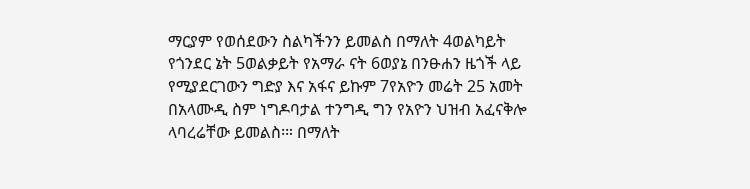ማርያም የወሰደውን ስልካችንን ይመልስ በማለት 4ወልካይት የጎንደር ኔት 5ወልቃይት የአማራ ናት 6ወያኔ በንፁሐን ዜጎች ላይ የሚያደርገውን ግድያ እና አፋና ይኩም 7የአዮን መሬት 25 አመት በአላሙዲ ስም ነግዶባታል ተንግዲ ግን የአዮን ህዝብ አፈናቅሎ ላባረሬቸው ይመልስ፡። በማለት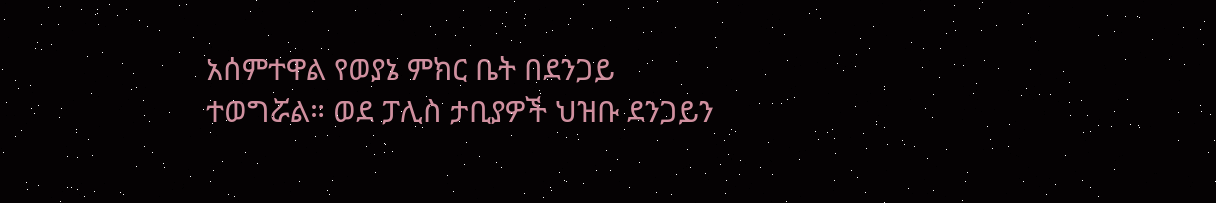አሰምተዋል የወያኔ ምክር ቤት በደንጋይ ተወግሯል። ወደ ፓሊስ ታቢያዎች ህዝቡ ደንጋይን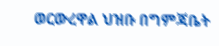ወርውረዋል ህዝቡ በግምጃቤት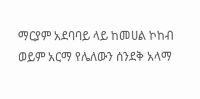ማርያም አደባባይ ላይ ከመሀል ኮከብ ወይም አርማ የሌለውን ሰንደቅ አላማ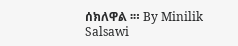ሰክለዋል ፡። By Minilik Salsawi